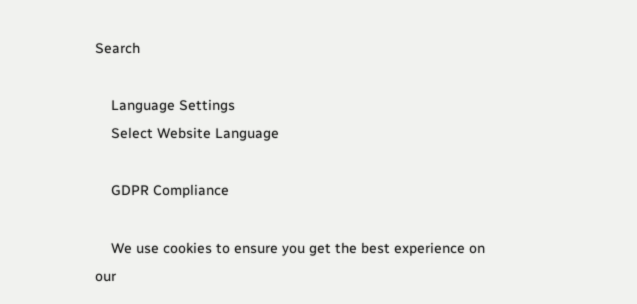Search

    Language Settings
    Select Website Language

    GDPR Compliance

    We use cookies to ensure you get the best experience on our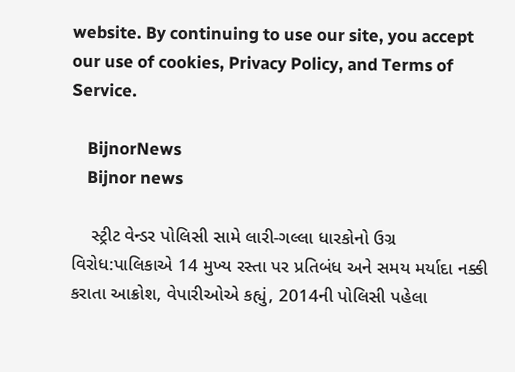website. By continuing to use our site, you accept our use of cookies, Privacy Policy, and Terms of Service.

    BijnorNews
    Bijnor news

    સ્ટ્રીટ વેન્ડર પોલિસી સામે લારી-ગલ્લા ધારકોનો ઉગ્ર વિરોધ:પાલિકાએ 14 મુખ્ય રસ્તા પર પ્રતિબંધ અને સમય મર્યાદા નક્કી કરાતા આક્રોશ, વેપારીઓએ કહ્યું, 2014ની પોલિસી પહેલા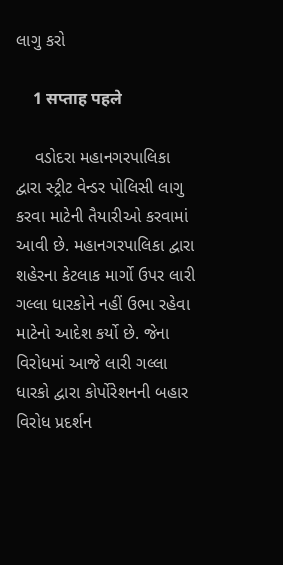લાગુ કરો

    1 सप्ताह पहले

    વડોદરા મહાનગરપાલિકા દ્વારા સ્ટ્રીટ વેન્ડર પોલિસી લાગુ કરવા માટેની તૈયારીઓ કરવામાં આવી છે. મહાનગરપાલિકા દ્વારા શહેરના કેટલાક માર્ગો ઉપર લારી ગલ્લા ધારકોને નહીં ઉભા રહેવા માટેનો આદેશ કર્યો છે. જેના વિરોધમાં આજે લારી ગલ્લા ધારકો દ્વારા કોર્પોરેશનની બહાર વિરોધ પ્રદર્શન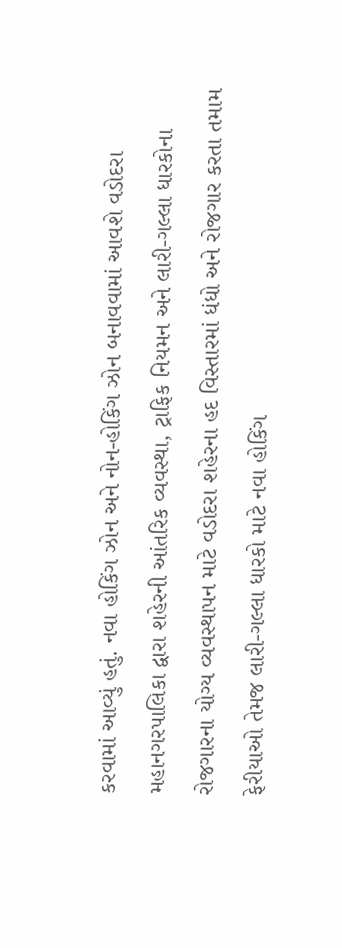કરવામાં આવ્યું હતું. નવા હોકિંગ ઝોન અને નોન-હોકિંગ ઝોન બનાવવામાં આવશે વડોદરા મહાનગરપાલિકા દ્વારા શહેરની આંતરિક વ્યવસ્થા, ટ્રાફિક નિયમન અને લારી-ગલ્લા ધારકોના રોજગારના યોગ્ય વ્યવસ્થાપન માટે વડોદરા શહેરના હદ વિસ્તારમાં ધંધો અને રોજગાર કરતા તમામ ફેરીયાઓ તેમજ લારી-ગલ્લા ધારકો માટે નવા હોકિંગ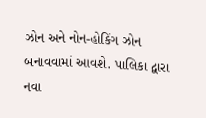ઝોન અને નોન-હોકિંગ ઝોન બનાવવામાં આવશે. પાલિકા દ્વારા નવા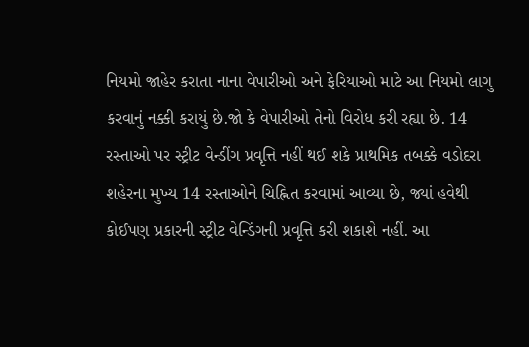નિયમો જાહેર કરાતા નાના વેપારીઓ અને ફેરિયાઓ માટે આ નિયમો લાગુ કરવાનું નક્કી કરાયું છે.જો કે વેપારીઓ તેનો વિરોધ કરી રહ્યા છે. 14 રસ્તાઓ પર સ્ટ્રીટ વેન્ડીંગ પ્રવૃત્તિ નહીં થઈ શકે પ્રાથમિક તબક્કે વડોદરા શહેરના મુખ્ય 14 રસ્તાઓને ચિહ્નિત કરવામાં આવ્યા છે, જ્યાં હવેથી કોઈપણ પ્રકારની સ્ટ્રીટ વેન્ડિંગની પ્રવૃત્તિ કરી શકાશે નહીં. આ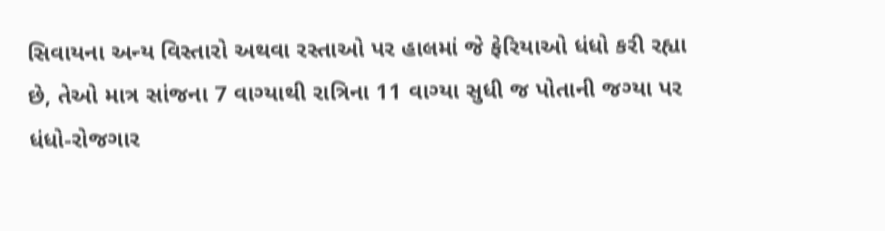સિવાયના અન્ય વિસ્તારો અથવા રસ્તાઓ પર હાલમાં જે ફેરિયાઓ ધંધો કરી રહ્યા છે, તેઓ માત્ર સાંજના 7 વાગ્યાથી રાત્રિના 11 વાગ્યા સુધી જ પોતાની જગ્યા પર ધંધો-રોજગાર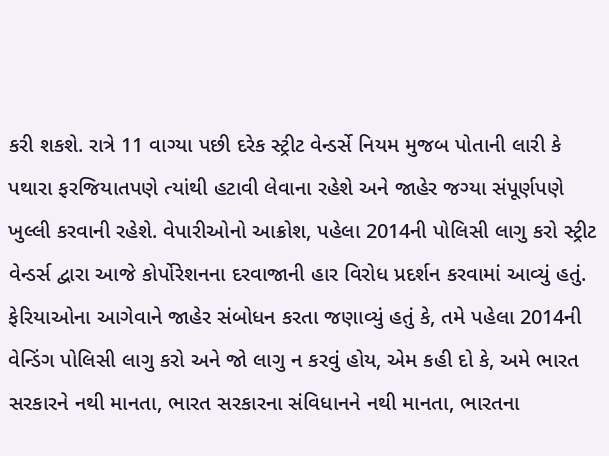કરી શકશે. રાત્રે 11 વાગ્યા પછી દરેક સ્ટ્રીટ વેન્ડર્સે નિયમ મુજબ પોતાની લારી કે પથારા ફરજિયાતપણે ત્યાંથી હટાવી લેવાના રહેશે અને જાહેર જગ્યા સંપૂર્ણપણે ખુલ્લી કરવાની રહેશે. વેપારીઓનો આક્રોશ, પહેલા 2014ની પોલિસી લાગુ કરો સ્ટ્રીટ વેન્ડર્સ દ્વારા આજે કોર્પોરેશનના દરવાજાની હાર વિરોધ પ્રદર્શન કરવામાં આવ્યું હતું. ફેરિયાઓના આગેવાને જાહેર સંબોધન કરતા જણાવ્યું હતું કે, તમે પહેલા 2014ની વેન્ડિંગ પોલિસી લાગુ કરો અને જો લાગુ ન કરવું હોય, એમ કહી દો કે, અમે ભારત સરકારને નથી માનતા, ભારત સરકારના સંવિધાનને નથી માનતા, ભારતના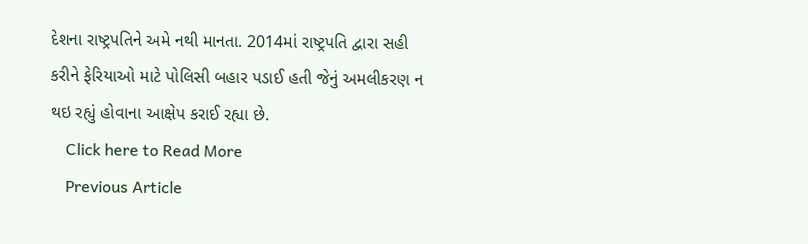દેશના રાષ્ટ્રપતિને અમે નથી માનતા. 2014માં રાષ્ટ્રપતિ દ્વારા સહી કરીને ફેરિયાઓ માટે પોલિસી બહાર પડાઈ હતી જેનું અમલીકરણ ન થઇ રહ્યું હોવાના આક્ષેપ કરાઈ રહ્યા છે.
    Click here to Read More
    Previous Article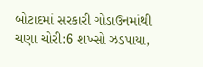બોટાદમાં સરકારી ગોડાઉનમાંથી ચણા ચોરી:6 શખ્સો ઝડપાયા,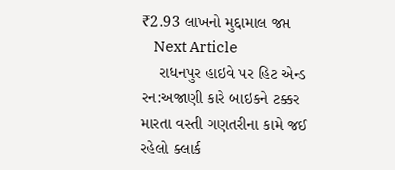₹2.93 લાખનો મુદ્દામાલ જપ્ત
    Next Article
    રાધનપુર હાઇવે પર હિટ એન્ડ રન:અજાણી કારે બાઇકને ટક્કર મારતા વસ્તી ગણતરીના કામે જઈ રહેલો ક્લાર્ક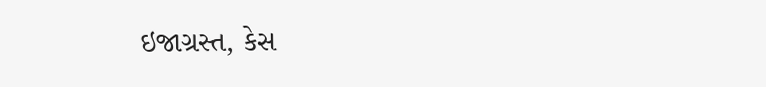ઇજાગ્રસ્ત, કેસ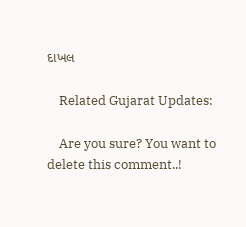દાખલ

    Related Gujarat Updates:

    Are you sure? You want to delete this comment..!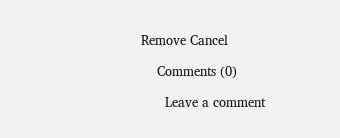Remove Cancel

    Comments (0)

      Leave a comment